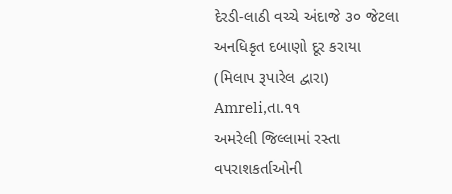દેરડી-લાઠી વચ્ચે અંદાજે ૩૦ જેટલા અનધિકૃત દબાણો દૂર કરાયા
(મિલાપ રૂપારેલ દ્વારા)
Amreli,તા.૧૧
અમરેલી જિલ્લામાં રસ્તા વપરાશકર્તાઓની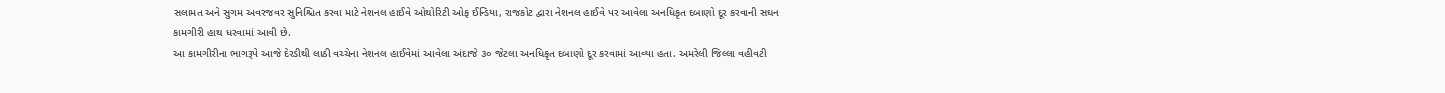સલામત અને સુગમ અવરજવર સુનિશ્ચિત કરવા માટે નેશનલ હાઈવે ઓથોરિટી ઓફ ઈન્ડિયા, રાજકોટ દ્વારા નેશનલ હાઈવે પર આવેલા અનધિકૃત દબાણો દૂર કરવાની સઘન કામગીરી હાથ ધરવામાં આવી છે.
આ કામગીરીના ભાગરૂપે આજે દેરડીથી લાઠી વચ્ચેના નેશનલ હાઈવેમાં આવેલા અંદાજે ૩૦ જેટલા અનધિકૃત દબાણો દૂર કરવામાં આવ્યા હતા. અમરેલી જિલ્લા વહીવટી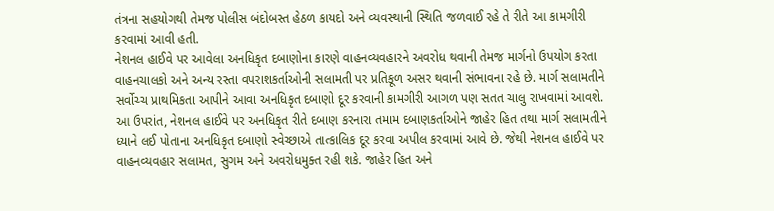તંત્રના સહયોગથી તેમજ પોલીસ બંદોબસ્ત હેઠળ કાયદો અને વ્યવસ્થાની સ્થિતિ જળવાઈ રહે તે રીતે આ કામગીરી કરવામાં આવી હતી.
નેશનલ હાઈવે પર આવેલા અનધિકૃત દબાણોના કારણે વાહનવ્યવહારને અવરોધ થવાની તેમજ માર્ગનો ઉપયોગ કરતા વાહનચાલકો અને અન્ય રસ્તા વપરાશકર્તાઓની સલામતી પર પ્રતિકૂળ અસર થવાની સંભાવના રહે છે. માર્ગ સલામતીને સર્વોચ્ચ પ્રાથમિકતા આપીને આવા અનધિકૃત દબાણો દૂર કરવાની કામગીરી આગળ પણ સતત ચાલુ રાખવામાં આવશે.
આ ઉપરાંત, નેશનલ હાઈવે પર અનધિકૃત રીતે દબાણ કરનારા તમામ દબાણકર્તાઓને જાહેર હિત તથા માર્ગ સલામતીને ધ્યાને લઈ પોતાના અનધિકૃત દબાણો સ્વેચ્છાએ તાત્કાલિક દૂર કરવા અપીલ કરવામાં આવે છે. જેથી નેશનલ હાઈવે પર વાહનવ્યવહાર સલામત, સુગમ અને અવરોધમુક્ત રહી શકે. જાહેર હિત અને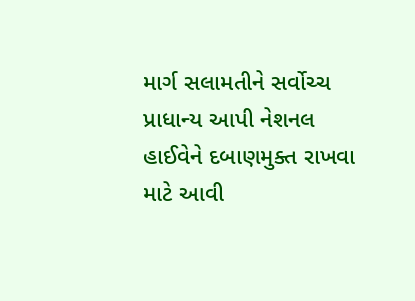માર્ગ સલામતીને સર્વોચ્ચ પ્રાધાન્ય આપી નેશનલ હાઈવેને દબાણમુક્ત રાખવા માટે આવી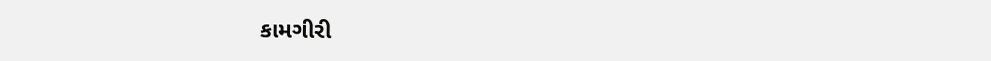કામગીરી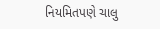નિયમિતપણે ચાલુ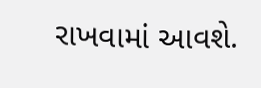રાખવામાં આવશે.